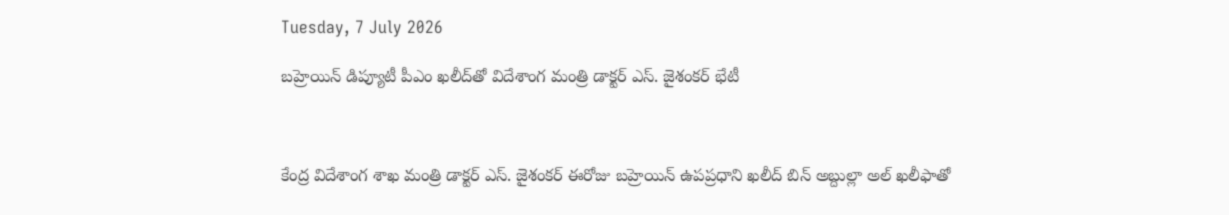Tuesday, 7 July 2026

బహ్రెయిన్ డిప్యూటీ పీఎం ఖలీద్‌తో విదేశాంగ మంత్రి డాక్టర్ ఎస్. జైశంకర్ భేటీ



కేంద్ర విదేశాంగ శాఖ మంత్రి డాక్టర్ ఎస్. జైశంకర్ ఈరోజు బహ్రెయిన్ ఉపప్రధాని ఖలీద్ బిన్ అబ్దుల్లా అల్ ఖలీఫాతో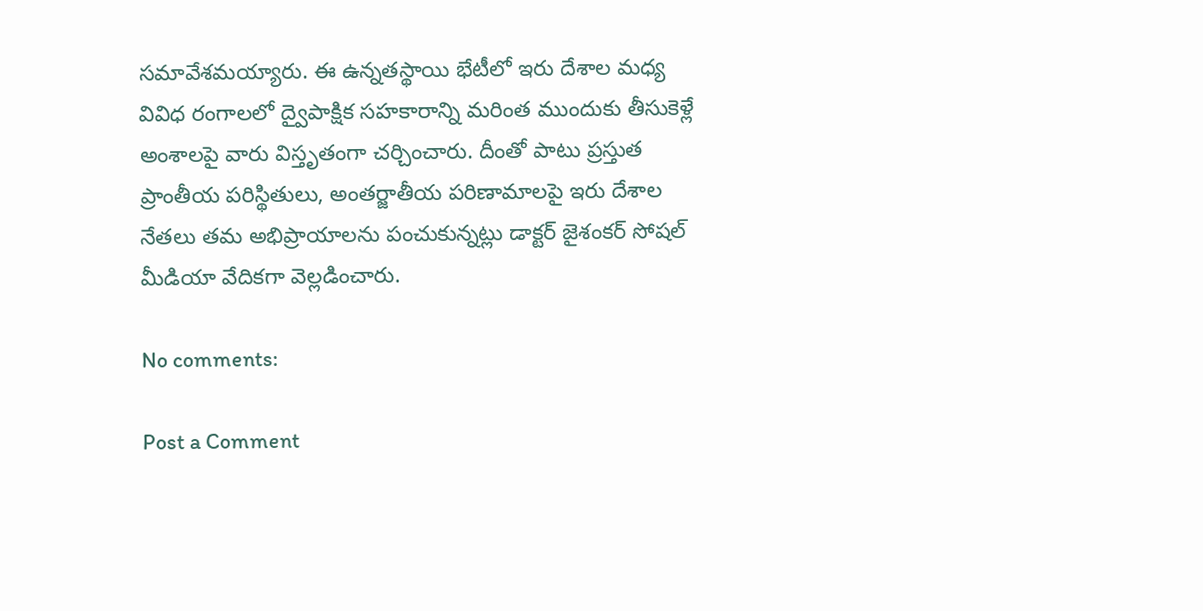సమావేశమయ్యారు. ఈ ఉన్నతస్థాయి భేటీలో ఇరు దేశాల మధ్య వివిధ రంగాలలో ద్వైపాక్షిక సహకారాన్ని మరింత ముందుకు తీసుకెళ్లే అంశాలపై వారు విస్తృతంగా చర్చించారు. దీంతో పాటు ప్రస్తుత ప్రాంతీయ పరిస్థితులు, అంతర్జాతీయ పరిణామాలపై ఇరు దేశాల నేతలు తమ అభిప్రాయాలను పంచుకున్నట్లు డాక్టర్ జైశంకర్ సోషల్ మీడియా వేదికగా వెల్లడించారు.

No comments:

Post a Comment